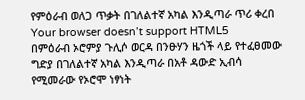የምዕራብ ወለጋ ጥቃት በገለልተኛ አካል እንዲጣራ ጥሪ ቀረበ
Your browser doesn’t support HTML5
በምዕራብ ኦሮምያ ጉሊሶ ወርዳ በንፁሃን ዜጎች ላይ የተፈፀመው ግድያ በገለልተኛ አካል እንዲጣራ በአቶ ዳውድ ኢብሳ የሚመራው የኦሮሞ ነፃነት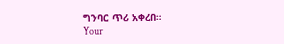ግንባር ጥሪ አቀረበ።
Your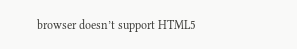browser doesn’t support HTML5